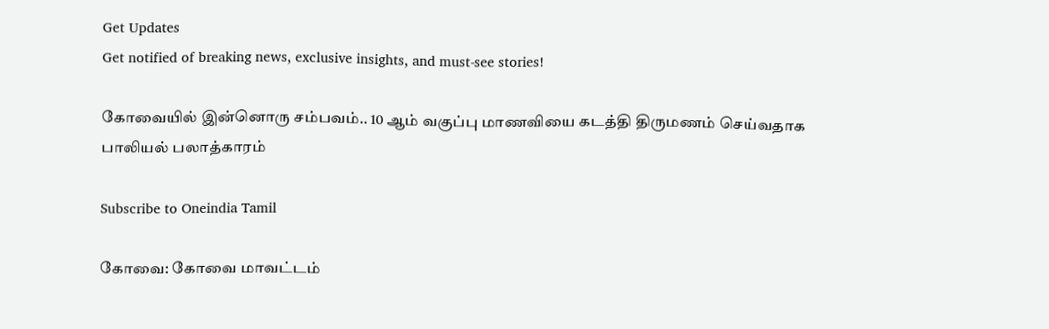Get Updates
Get notified of breaking news, exclusive insights, and must-see stories!

கோவையில் இன்னொரு சம்பவம்.. 10 ஆம் வகுப்பு மாணவியை கடத்தி திருமணம் செய்வதாக பாலியல் பலாத்காரம்

Subscribe to Oneindia Tamil

கோவை: கோவை மாவட்டம்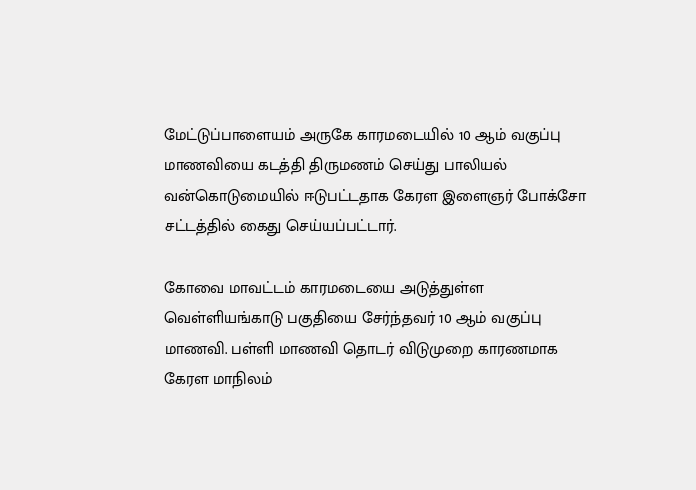மேட்டுப்பாளையம் அருகே காரமடையில் 10 ஆம் வகுப்பு மாணவியை கடத்தி திருமணம் செய்து பாலியல் வன்கொடுமையில் ஈடுபட்டதாக கேரள இளைஞர் போக்சோ சட்டத்தில் கைது செய்யப்பட்டார்.

கோவை மாவட்டம் காரமடையை அடுத்துள்ள வெள்ளியங்காடு பகுதியை சேர்ந்தவர் 10 ஆம் வகுப்பு மாணவி. பள்ளி மாணவி தொடர் விடுமுறை காரணமாக கேரள மாநிலம்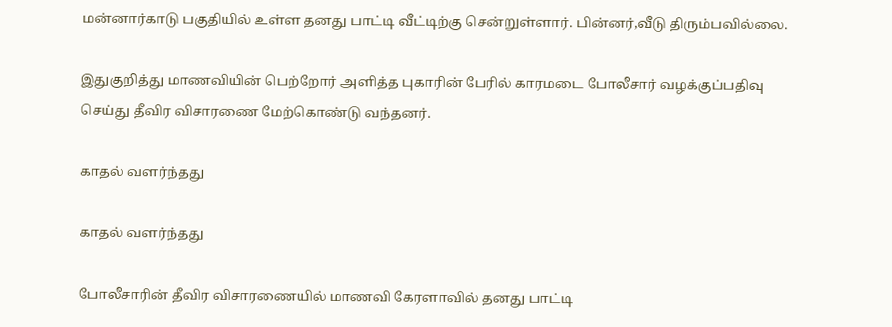மன்னார்காடு பகுதியில் உள்ள தனது பாட்டி வீட்டிற்கு சென்றுள்ளார். பின்னர்,வீடு திரும்பவில்லை.

இதுகுறித்து மாணவியின் பெற்றோர் அளித்த புகாரின் பேரில் காரமடை போலீசார் வழக்குப்பதிவு செய்து தீவிர விசாரணை மேற்கொண்டு வந்தனர்.

காதல் வளர்ந்தது

காதல் வளர்ந்தது

போலீசாரின் தீவிர விசாரணையில் மாணவி கேரளாவில் தனது பாட்டி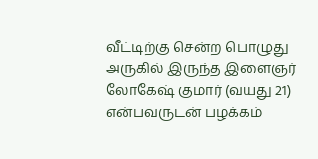வீட்டிற்கு சென்ற பொழுது அருகில் இருந்த இளைஞர் லோகேஷ் குமார் (வயது 21) என்பவருடன் பழக்கம்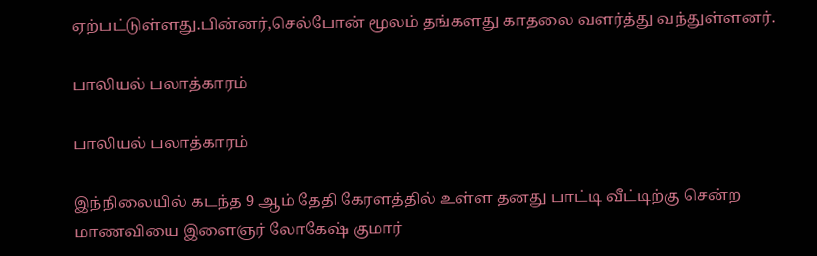ஏற்பட்டுள்ளது.பின்னர்,செல்போன் மூலம் தங்களது காதலை வளர்த்து வந்துள்ளனர்.

பாலியல் பலாத்காரம்

பாலியல் பலாத்காரம்

இந்நிலையில் கடந்த 9 ஆம் தேதி கேரளத்தில் உள்ள தனது பாட்டி வீட்டிற்கு சென்ற மாணவியை இளைஞர் லோகேஷ் குமார்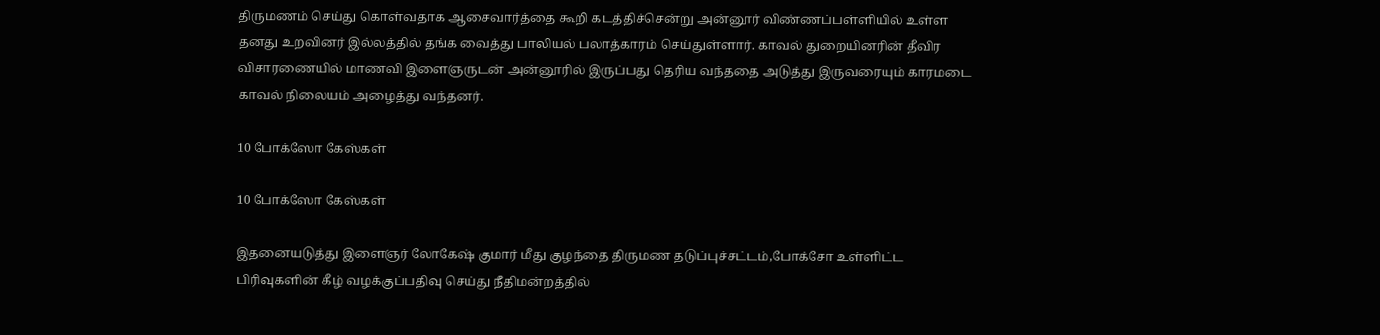திருமணம் செய்து கொள்வதாக ஆசைவார்த்தை கூறி கடத்திச்சென்று அன்னூர் விண்ணப்பள்ளியில் உள்ள தனது உறவினர் இல்லத்தில் தங்க வைத்து பாலியல் பலாத்காரம் செய்துள்ளார். காவல் துறையினரின் தீவிர விசாரணையில் மாணவி இளைஞருடன் அன்னூரில் இருப்பது தெரிய வந்ததை அடுத்து இருவரையும் காரமடை காவல் நிலையம் அழைத்து வந்தனர்.

10 போக்ஸோ கேஸ்கள்

10 போக்ஸோ கேஸ்கள்

இதனையடுத்து இளைஞர் லோகேஷ் குமார் மீது குழந்தை திருமண தடுப்புச்சட்டம்,போக்சோ உள்ளிட்ட பிரிவுகளின் கீழ் வழக்குப்பதிவு செய்து நீதிமன்றத்தில்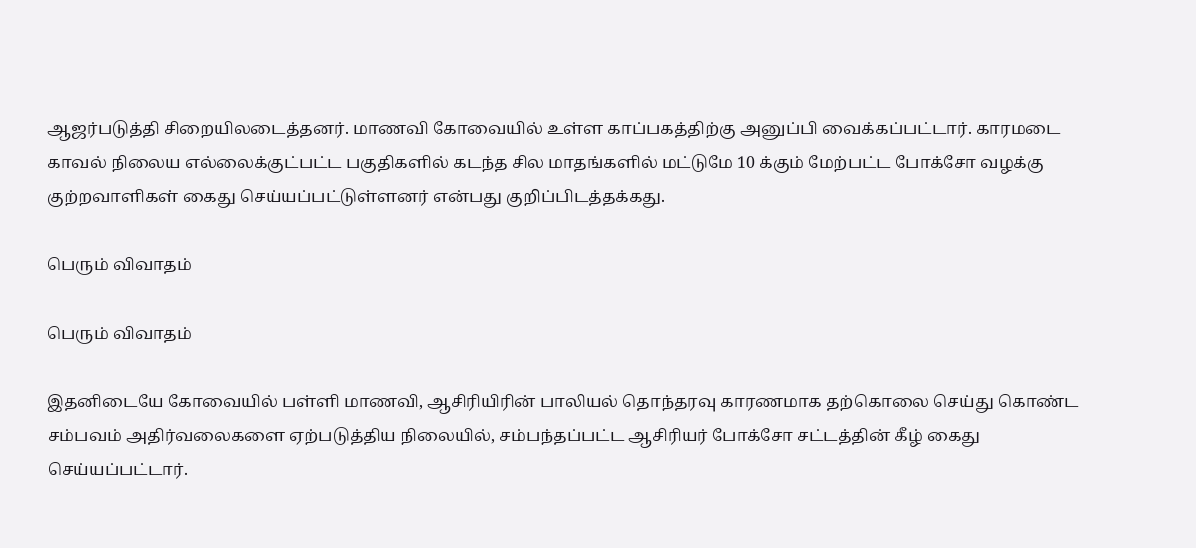ஆஜர்படுத்தி சிறையிலடைத்தனர். மாணவி கோவையில் உள்ள காப்பகத்திற்கு அனுப்பி வைக்கப்பட்டார். காரமடை காவல் நிலைய எல்லைக்குட்பட்ட பகுதிகளில் கடந்த சில மாதங்களில் மட்டுமே 10 க்கும் மேற்பட்ட போக்சோ வழக்கு குற்றவாளிகள் கைது செய்யப்பட்டுள்ளனர் என்பது குறிப்பிடத்தக்கது.

பெரும் விவாதம்

பெரும் விவாதம்

இதனிடையே கோவையில் பள்ளி மாணவி, ஆசிரியிரின் பாலியல் தொந்தரவு காரணமாக தற்கொலை செய்து கொண்ட சம்பவம் அதிர்வலைகளை ஏற்படுத்திய நிலையில், சம்பந்தப்பட்ட ஆசிரியர் போக்சோ சட்டத்தின் கீழ் கைது செய்யப்பட்டார்.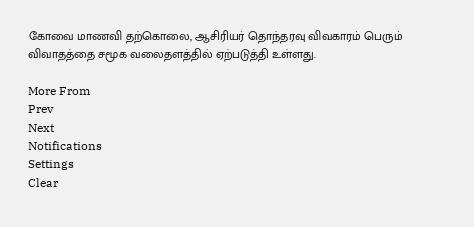கோவை மாணவி தற்கொலை, ஆசிரியர் தொந்தரவு விவகாரம் பெரும் விவாதத்தை சமூக வலைதளத்தில் ஏற்படுத்தி உள்ளது.

More From
Prev
Next
Notifications
Settings
Clear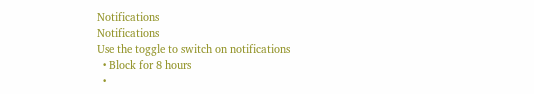Notifications
Notifications
Use the toggle to switch on notifications
  • Block for 8 hours
  •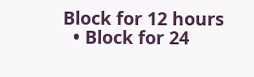Block for 12 hours
  • Block for 24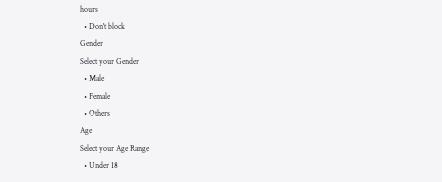hours
  • Don't block
Gender
Select your Gender
  • Male
  • Female
  • Others
Age
Select your Age Range
  • Under 18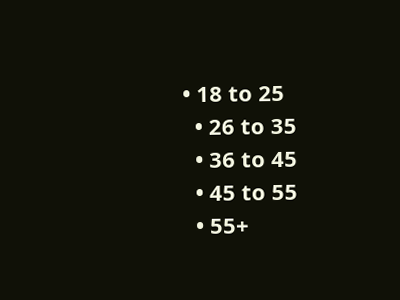• 18 to 25
  • 26 to 35
  • 36 to 45
  • 45 to 55
  • 55+